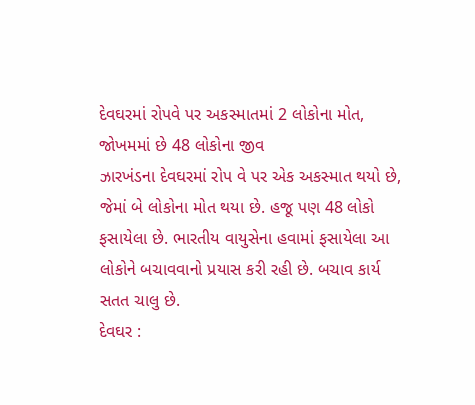દેવઘરમાં રોપવે પર અકસ્માતમાં 2 લોકોના મોત, જોખમમાં છે 48 લોકોના જીવ
ઝારખંડના દેવઘરમાં રોપ વે પર એક અકસ્માત થયો છે, જેમાં બે લોકોના મોત થયા છે. હજૂ પણ 48 લોકો ફસાયેલા છે. ભારતીય વાયુસેના હવામાં ફસાયેલા આ લોકોને બચાવવાનો પ્રયાસ કરી રહી છે. બચાવ કાર્ય સતત ચાલુ છે.
દેવઘર :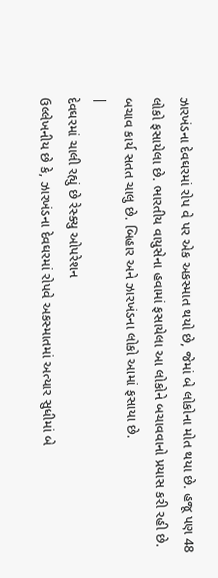ઝારખંડના દેવઘરમાં રોપ વે પર એક અકસ્માત થયો છે, જેમાં બે લોકોના મોત થયા છે. હજૂ પણ 48 લોકો ફસાયેલા છે. ભારતીય વાયુસેના હવામાં ફસાયેલા આ લોકોને બચાવવાનો પ્રયાસ કરી રહી છે. બચાવ કાર્ય સતત ચાલુ છે. બિહાર અને ઝારખંડના લોકો આમાં ફસાયા છે.
|
દેવઘરમાં ચાલી રહ્યું છે રેસ્ક્યુ ઓપરેશન
ઉલ્લેખનીય છે કે, ઝારખંડના દેવઘરમાં રોપવે અકસ્માતમાં અત્યાર સુધીમાં બે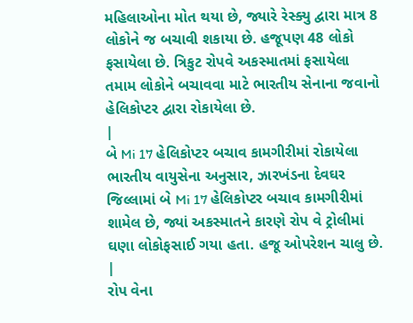મહિલાઓના મોત થયા છે, જ્યારે રેસ્ક્યુ દ્વારા માત્ર 8 લોકોને જ બચાવી શકાયા છે. હજૂપણ 48 લોકો ફસાયેલા છે. ત્રિકુટ રોપવે અકસ્માતમાં ફસાયેલા તમામ લોકોને બચાવવા માટે ભારતીય સેનાના જવાનો હેલિકોપ્ટર દ્વારા રોકાયેલા છે.
|
બે Mi 17 હેલિકોપ્ટર બચાવ કામગીરીમાં રોકાયેલા
ભારતીય વાયુસેના અનુસાર, ઝારખંડના દેવઘર જિલ્લામાં બે Mi 17 હેલિકોપ્ટર બચાવ કામગીરીમાં શામેલ છે, જ્યાં અકસ્માતને કારણે રોપ વે ટ્રોલીમાં ઘણા લોકોફસાઈ ગયા હતા. હજૂ ઓપરેશન ચાલુ છે.
|
રોપ વેના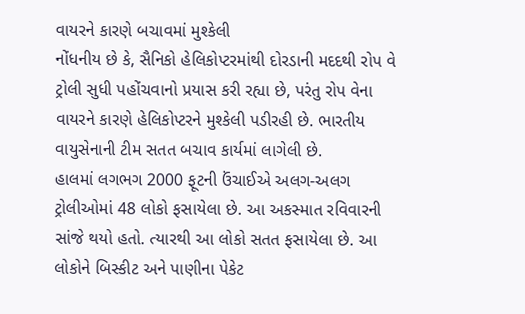વાયરને કારણે બચાવમાં મુશ્કેલી
નોંધનીય છે કે, સૈનિકો હેલિકોપ્ટરમાંથી દોરડાની મદદથી રોપ વે ટ્રોલી સુધી પહોંચવાનો પ્રયાસ કરી રહ્યા છે, પરંતુ રોપ વેના વાયરને કારણે હેલિકોપ્ટરને મુશ્કેલી પડીરહી છે. ભારતીય વાયુસેનાની ટીમ સતત બચાવ કાર્યમાં લાગેલી છે.
હાલમાં લગભગ 2000 ફૂટની ઉંચાઈએ અલગ-અલગ ટ્રોલીઓમાં 48 લોકો ફસાયેલા છે. આ અકસ્માત રવિવારની સાંજે થયો હતો. ત્યારથી આ લોકો સતત ફસાયેલા છે. આ લોકોને બિસ્કીટ અને પાણીના પેકેટ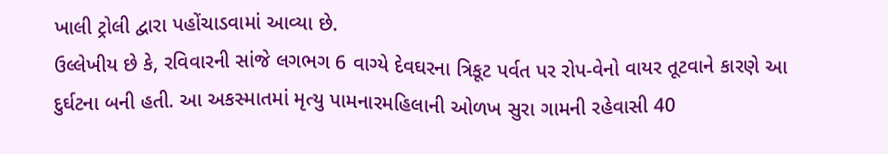ખાલી ટ્રોલી દ્વારા પહોંચાડવામાં આવ્યા છે.
ઉલ્લેખીય છે કે, રવિવારની સાંજે લગભગ 6 વાગ્યે દેવઘરના ત્રિકૂટ પર્વત પર રોપ-વેનો વાયર તૂટવાને કારણે આ દુર્ઘટના બની હતી. આ અકસ્માતમાં મૃત્યુ પામનારમહિલાની ઓળખ સુરા ગામની રહેવાસી 40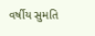વર્ષીય સુમતિ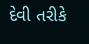દેવી તરીકે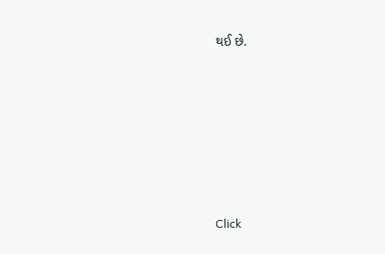થઈ છે.












Click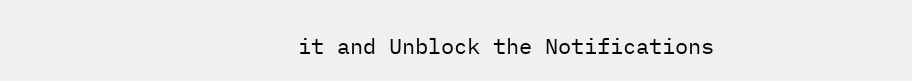it and Unblock the Notifications